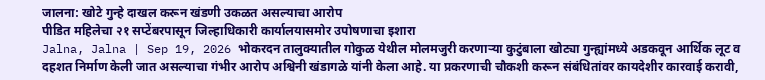जालना: खोटे गुन्हे दाखल करून खंडणी उकळत असल्याचा आरोप
पीडित महिलेचा २१ सप्टेंबरपासून जिल्हाधिकारी कार्यालयासमोर उपोषणाचा इशारा
Jalna, Jalna | Sep 19, 2026 भोकरदन तालुक्यातील गोकुळ येथील मोलमजुरी करणाऱ्या कुटुंबाला खोट्या गुन्ह्यांमध्ये अडकवून आर्थिक लूट व दहशत निर्माण केली जात असल्याचा गंभीर आरोप अश्विनी खंडागळे यांनी केला आहे. या प्रकरणाची चौकशी करून संबंधितांवर कायदेशीर कारवाई करावी,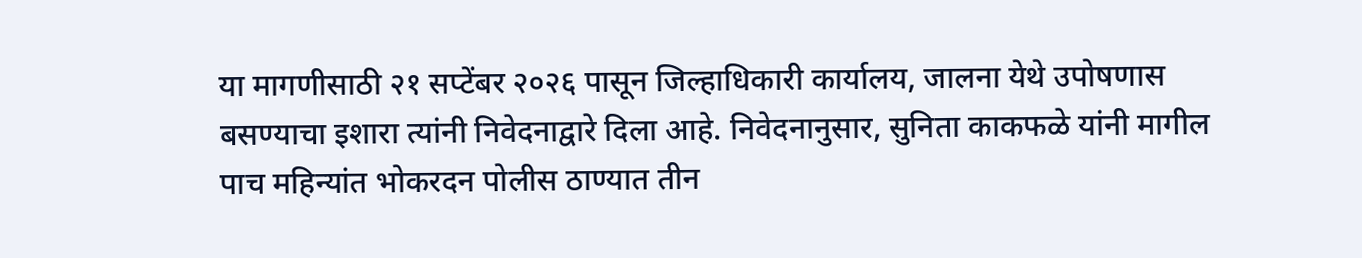या मागणीसाठी २१ सप्टेंबर २०२६ पासून जिल्हाधिकारी कार्यालय, जालना येथे उपोषणास बसण्याचा इशारा त्यांनी निवेदनाद्वारे दिला आहे. निवेदनानुसार, सुनिता काकफळे यांनी मागील पाच महिन्यांत भोकरदन पोलीस ठाण्यात तीन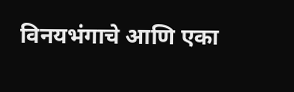विनयभंगाचे आणि एका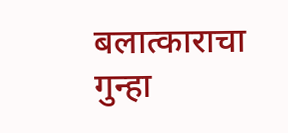बलात्काराचा गुन्हा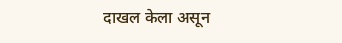दाखल केला असून